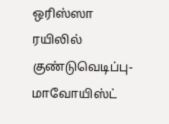ஒரிஸ்ஸா ரயிலில் குண்டுவெடிப்பு-மாவோயிஸ்ட்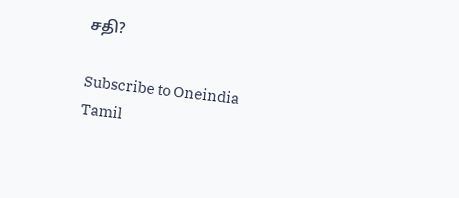சதி?

Subscribe to Oneindia Tamil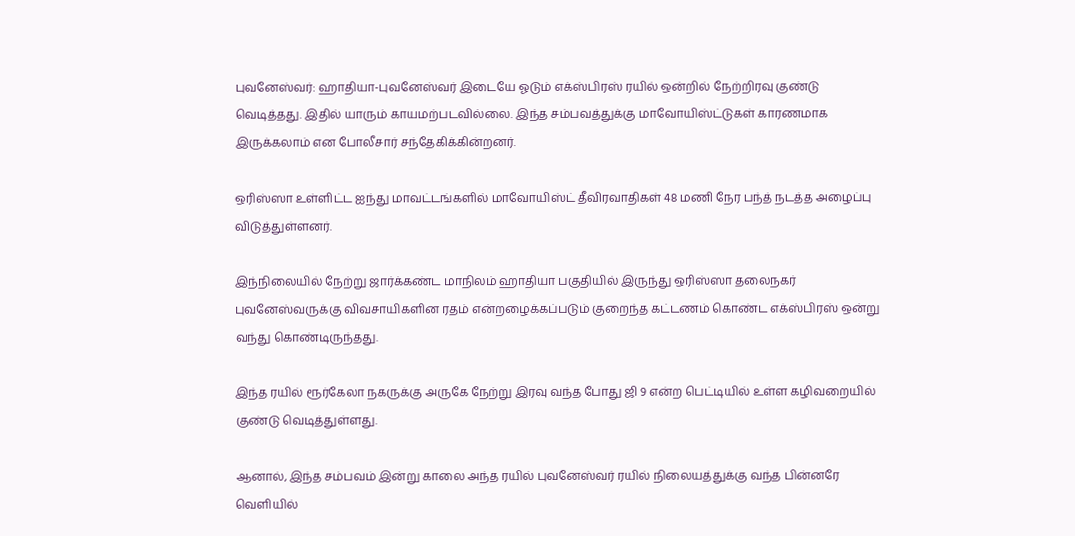புவனேஸ்வர்: ஹாதியா-புவனேஸ்வர் இடையே ஓடும் எக்ஸ்பிரஸ் ரயில் ஒன்றில் நேற்றிரவு குண்டு வெடித்தது. இதில் யாரும் காயமற்படவில்லை. இந்த சம்பவத்துக்கு மாவோயிஸ்ட்டுகள் காரணமாக இருக்கலாம் என போலீசார் சந்தேகிக்கின்றனர்.

ஒரிஸ்ஸா உள்ளிட்ட ஐந்து மாவட்டங்களில் மாவோயிஸ்ட் தீவிரவாதிகள் 48 மணி நேர பந்த் நடத்த அழைப்பு விடுத்துள்ளனர்.

இந்நிலையில் நேற்று ஜார்க்கண்ட மாநிலம் ஹாதியா பகுதியில் இருந்து ஒரிஸ்ஸா தலைநகர் புவனேஸ்வருக்கு விவசாயிகளின ரதம் என்றழைக்கப்படும் குறைந்த கட்டணம் கொண்ட எக்ஸ்பிரஸ் ஒன்று வந்து கொண்டிருந்தது.

இந்த ரயில் ரூர்கேலா நகருக்கு அருகே நேற்று இரவு வந்த போது ஜி 9 என்ற பெட்டியில் உள்ள கழிவறையில் குண்டு வெடித்துள்ளது.

ஆனால், இந்த சம்பவம் இன்று காலை அந்த ரயில் புவனேஸ்வர் ரயில் நிலையத்துக்கு வந்த பின்னரே வெளியில்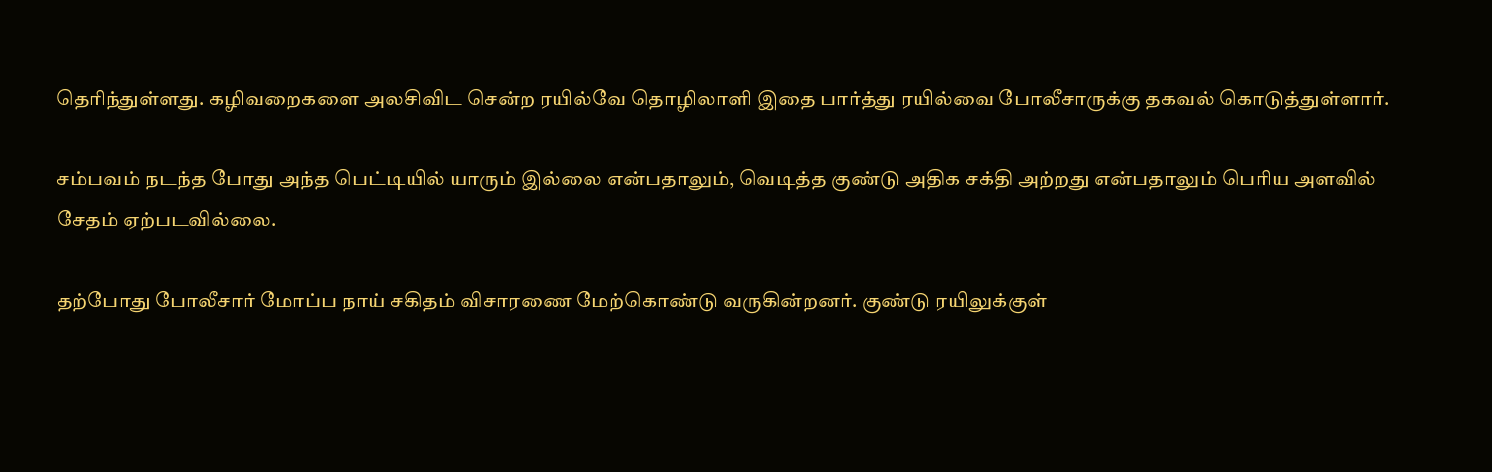தெரிந்துள்ளது. கழிவறைகளை அலசிவிட சென்ற ரயில்வே தொழிலாளி இதை பார்த்து ரயில்வை போலீசாருக்கு தகவல் கொடுத்துள்ளார்.

சம்பவம் நடந்த போது அந்த பெட்டியில் யாரும் இல்லை என்பதாலும், வெடித்த குண்டு அதிக சக்தி அற்றது என்பதாலும் பெரிய அளவில் சேதம் ஏற்படவில்லை.

தற்போது போலீசார் மோப்ப நாய் சகிதம் விசாரணை மேற்கொண்டு வருகின்றனர். குண்டு ரயிலுக்குள்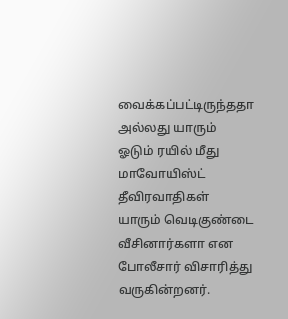வைக்கப்பட்டிருந்ததா அல்லது யாரும் ஓடும் ரயில் மீது மாவோயிஸ்ட் தீவிரவாதிகள் யாரும் வெடிகுண்டை வீசினார்களா என போலீசார் விசாரித்து வருகின்றனர்.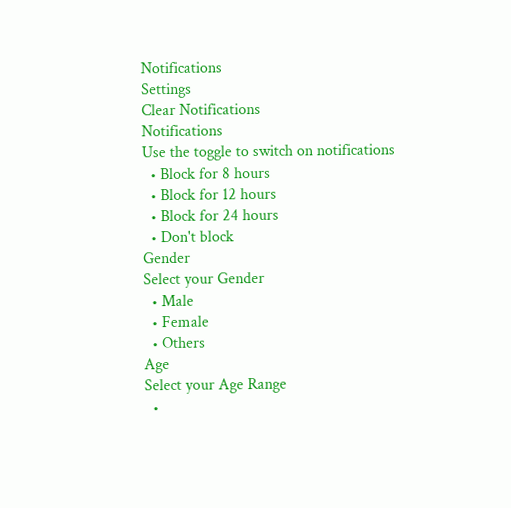Notifications
Settings
Clear Notifications
Notifications
Use the toggle to switch on notifications
  • Block for 8 hours
  • Block for 12 hours
  • Block for 24 hours
  • Don't block
Gender
Select your Gender
  • Male
  • Female
  • Others
Age
Select your Age Range
  •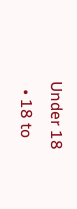Under 18
  • 18 to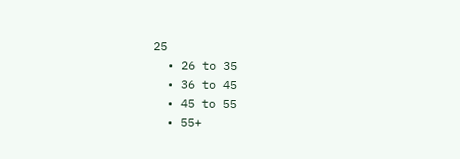25
  • 26 to 35
  • 36 to 45
  • 45 to 55
  • 55+